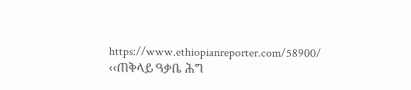https://www.ethiopianreporter.com/58900/
‹‹ጠቅላይ ዓቃቤ ሕግ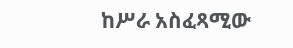ከሥራ አስፈጻሚው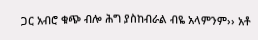ጋር አብሮ ቁጭ ብሎ ሕግ ያስከብራል ብዬ አላምንም›› አቶ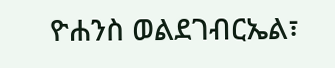ዮሐንስ ወልደገብርኤል፣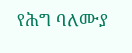የሕግ ባለሙያ